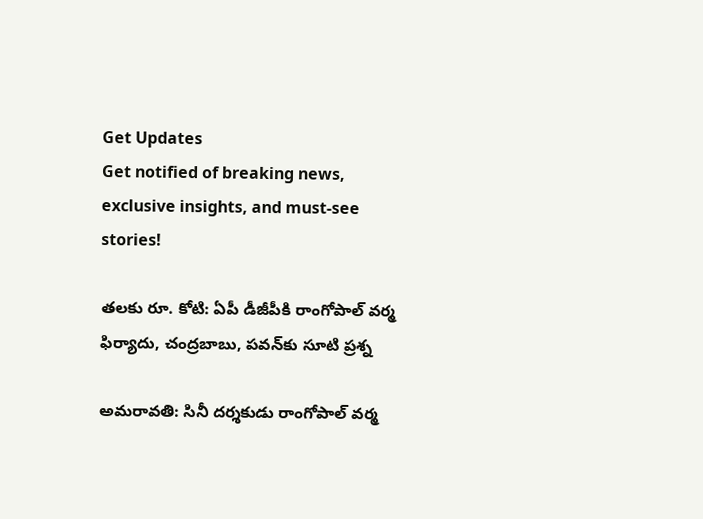Get Updates
Get notified of breaking news, exclusive insights, and must-see stories!

తలకు రూ. కోటి: ఏపీ డీజీపీకి రాంగోపాల్ వర్మ ఫిర్యాదు, చంద్రబాబు, పవన్‌కు సూటి ప్రశ్న

అమరావతి: సినీ దర్శకుడు రాంగోపాల్ వర్మ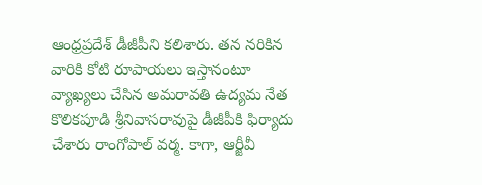ఆంధ్రప్రదేశ్ డీజీపీని కలిశారు. తన నరికిన వారికి కోటి రూపాయలు ఇస్తానంటూ వ్యాఖ్యలు చేసిన అమరావతి ఉద్యమ నేత కొలికపూడి శ్రీనివాసరావుపై డీజీపీకి ఫిర్యాదు చేశారు రాంగోపాల్ వర్మ. కాగా, ఆర్జీవీ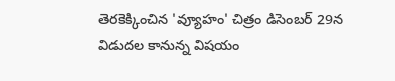తెరకెక్కించిన 'వ్యూహం' చిత్రం డిసెంబర్ 29న విడుదల కానున్న విషయం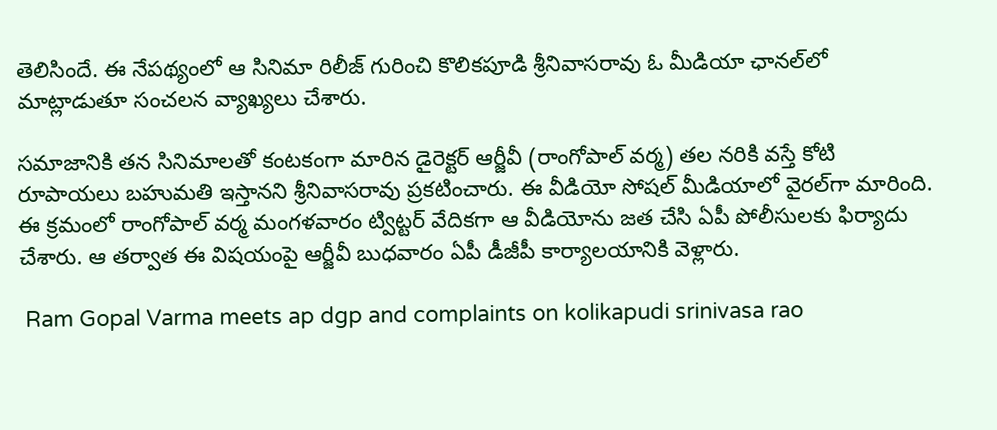తెలిసిందే. ఈ నేపథ్యంలో ఆ సినిమా రిలీజ్ గురించి కొలికపూడి శ్రీనివాసరావు ఓ మీడియా ఛానల్‌లో మాట్లాడుతూ సంచలన వ్యాఖ్యలు చేశారు.

సమాజానికి తన సినిమాలతో కంటకంగా మారిన డైరెక్టర్ ఆర్జీవీ (రాంగోపాల్ వర్మ) తల నరికి వస్తే కోటి రూపాయలు బహుమతి ఇస్తానని శ్రీనివాసరావు ప్రకటించారు. ఈ వీడియో సోషల్ మీడియాలో వైరల్‌గా మారింది. ఈ క్రమంలో రాంగోపాల్ వర్మ మంగళవారం ట్విట్టర్ వేదికగా ఆ వీడియోను జత చేసి ఏపీ పోలీసులకు ఫిర్యాదు చేశారు. ఆ తర్వాత ఈ విషయంపై ఆర్జీవీ బుధవారం ఏపీ డీజీపీ కార్యాలయానికి వెళ్లారు.

 Ram Gopal Varma meets ap dgp and complaints on kolikapudi srinivasa rao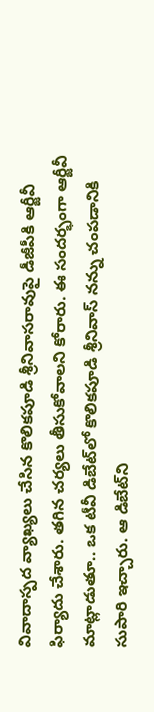వివాదాస్పద వ్యాఖ్యలు చేసిన కొలికపూడి శ్రీనివాసరావుపై డీజీపీకి ఆర్జీవీ ఫిర్యాదు చేశారు. తగిన చర్యలు తీసుకోవాలని కోరారు. ఈ సందర్భంగా ఆర్జీవీ మాట్లాడుతూ.. ఒక టీవీ డిబేట్‌లో కొలికపూడి శ్రీనివాస్ నన్ను చంపడానికి సుపారి ఇచ్చారు. ఆ డిబేట్‌ని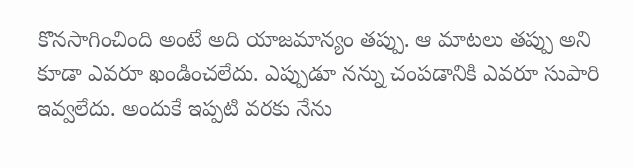కొనసాగించింది అంటే అది యాజమాన్యం తప్పు. ఆ మాటలు తప్పు అని కూడా ఎవరూ ఖండించలేదు. ఎప్పుడూ నన్ను చంపడానికి ఎవరూ సుపారి ఇవ్వలేదు. అందుకే ఇప్పటి వరకు నేను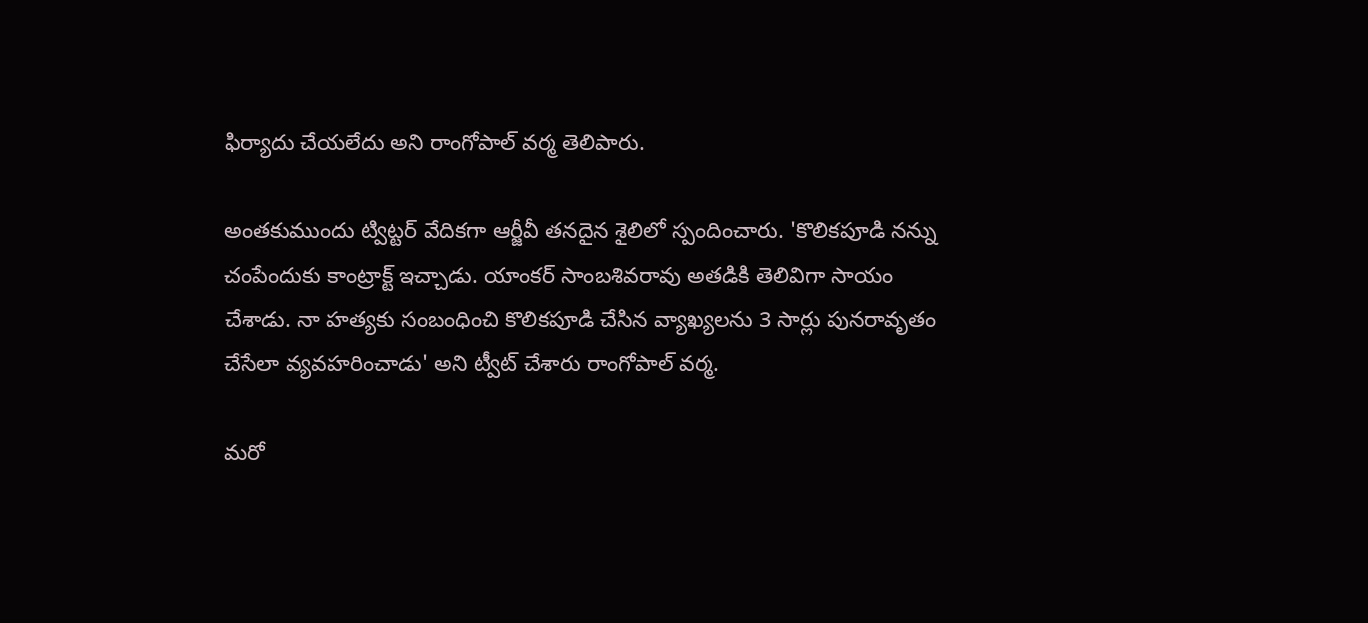ఫిర్యాదు చేయలేదు అని రాంగోపాల్ వర్మ తెలిపారు.

అంతకుముందు ట్విట్టర్ వేదికగా ఆర్జీవీ తనదైన శైలిలో స్పందించారు. 'కొలికపూడి నన్ను చంపేందుకు కాంట్రాక్ట్ ఇచ్చాడు. యాంకర్ సాంబశివరావు అతడికి తెలివిగా సాయం చేశాడు. నా హత్యకు సంబంధించి కొలికపూడి చేసిన వ్యాఖ్యలను 3 సార్లు పునరావృతం చేసేలా వ్యవహరించాడు' అని ట్వీట్ చేశారు రాంగోపాల్ వర్మ.

మరో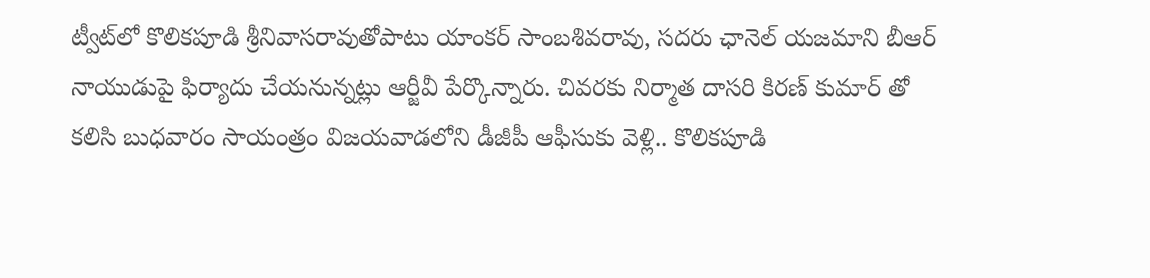ట్వీట్‌లో కొలికపూడి శ్రీనివాసరావుతోపాటు యాంకర్ సాంబశివరావు, సదరు ఛానెల్ యజమాని బీఆర్ నాయుడుపై ఫిర్యాదు చేయనున్నట్లు ఆర్జీవీ పేర్కొన్నారు. చివరకు నిర్మాత దాసరి కిరణ్ కుమార్ తో కలిసి బుధవారం సాయంత్రం విజయవాడలోని డీజీపీ ఆఫీసుకు వెళ్లి.. కొలికపూడి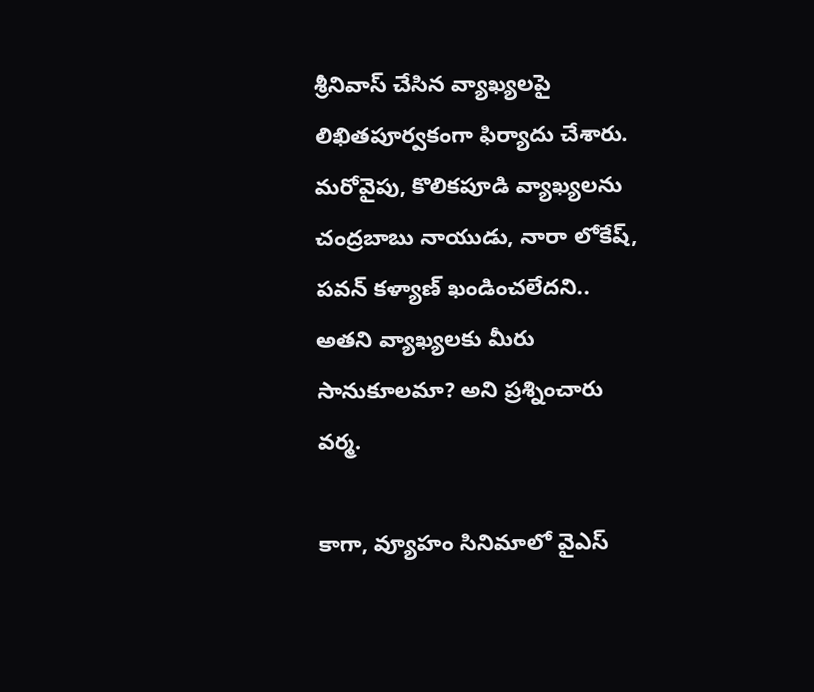శ్రీనివాస్ చేసిన వ్యాఖ్యలపై లిఖితపూర్వకంగా ఫిర్యాదు చేశారు. మరోవైపు, కొలికపూడి వ్యాఖ్యలను చంద్రబాబు నాయుడు, నారా లోకేష్, పవన్ కళ్యాణ్ ఖండించలేదని.. అతని వ్యాఖ్యలకు మీరు సానుకూలమా? అని ప్రశ్నించారు వర్మ.

కాగా, వ్యూహం సినిమాలో వైఎస్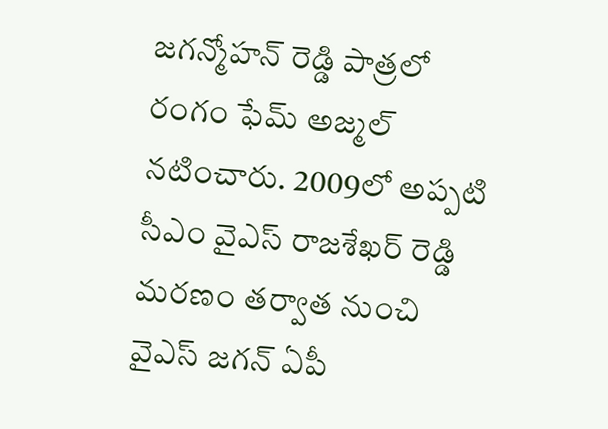జగన్మోహన్ రెడ్డి పాత్రలో రంగం ఫేమ్ అజ్మల్ నటించారు. 2009లో అప్పటి సీఎం వైఎస్ రాజశేఖర్ రెడ్డి మరణం తర్వాత నుంచి వైఎస్ జగన్ ఏపీ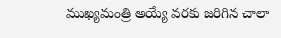ముఖ్యమంత్రి అయ్యే వరకు జరిగిన చాలా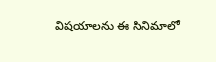విషయాలను ఈ సినిమాలో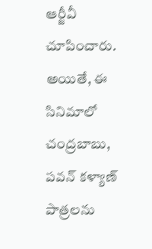ఆర్జీవీ చూపించారు. అయితే, ఈ సినిమాలో చంద్రబాబు, పవన్ కళ్యాణ్ పాత్రలను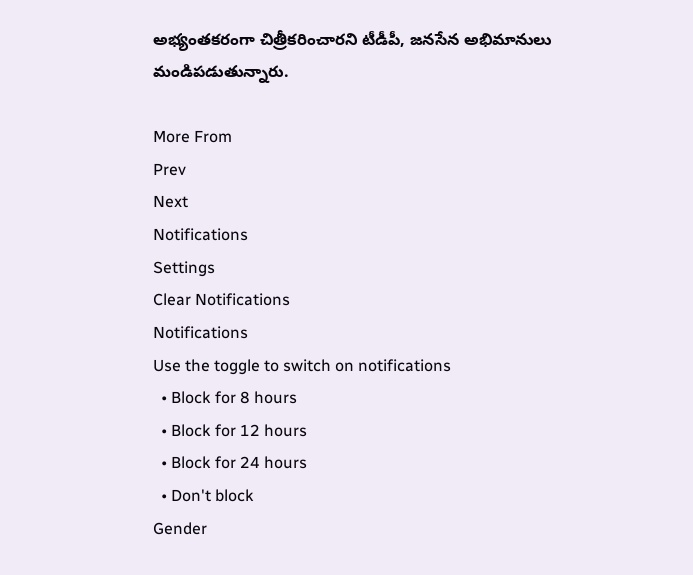అభ్యంతకరంగా చిత్రీకరించారని టీడీపీ, జనసేన అభిమానులు మండిపడుతున్నారు.

More From
Prev
Next
Notifications
Settings
Clear Notifications
Notifications
Use the toggle to switch on notifications
  • Block for 8 hours
  • Block for 12 hours
  • Block for 24 hours
  • Don't block
Gender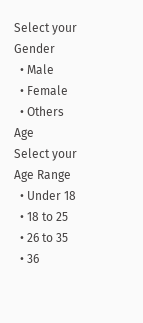Select your Gender
  • Male
  • Female
  • Others
Age
Select your Age Range
  • Under 18
  • 18 to 25
  • 26 to 35
  • 36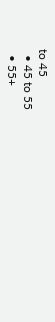to 45
  • 45 to 55
  • 55+